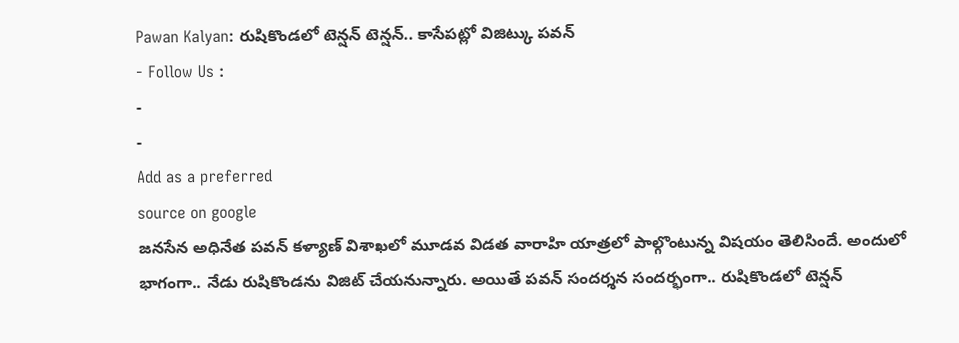Pawan Kalyan: రుషికొండలో టెన్షన్ టెన్షన్.. కాసేపట్లో విజిట్కు పవన్
- Follow Us :
-
-
Add as a preferred
source on google
జనసేన అధినేత పవన్ కళ్యాణ్ విశాఖలో మూడవ విడత వారాహి యాత్రలో పాల్గొంటున్న విషయం తెలిసిందే. అందులో భాగంగా.. నేడు రుషికొండను విజిట్ చేయనున్నారు. అయితే పవన్ సందర్శన సందర్భంగా.. రుషికొండలో టెన్షన్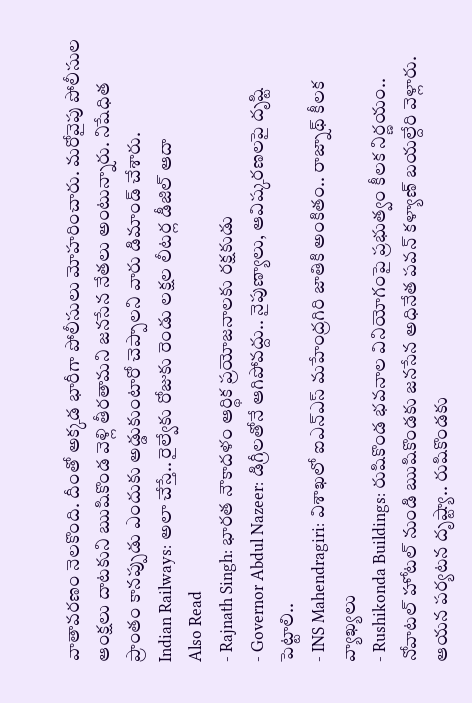వాతావరణం నెలకొంది. దీంతో అక్కడ భారీగా పోలీసులు మోహరించారు. మరోవైపు పోలీసుల ఆంక్షలు దాటకుని ఋషికొండ వెళ్లి తీరతామని జనసేన నేతలు అంటున్నారు. నిషేధిత ప్రాంతం కానప్పుడు ఎందుకు అడ్డుకుంటారో చెప్పాలని వారు డిమాండ్ చేశారు.
Indian Railways: అలా చేస్తే.. రైల్వేకు రోజుకు రెండు లక్షల లీటర్ల డీజిల్ ఆదా
Also Read
- Rajnath Singh: భారత నౌకాదళం ఆర్థిక ప్రయోజనాలకు రక్షకుడు
- Governor Abdul Nazeer: డిగ్రీలతోనే ఆగిపోవద్దు.. నైపుణ్యాలు, ఆవిష్కరణలపై దృష్టి పెట్టాలి..
- INS Mahendragiri: విశాఖలో ఐఎన్ఎస్ మహేంద్రగిరి జాతికి అంకితం.. రాజ్నాథ్ కీలక వ్యాఖ్యలు
- Rushikonda Buildings: రుషికొండ భవనాల వినియోగంపై ప్రభుత్వం కీలక నిర్ణయం..
నోవాటల్ హోటల్ నుండి ఋషికొండకు జనసేన అధినేత పవన్ కళ్యాణ్ బయల్దేరి వెళ్లారు. ఆయన పర్యటన దృష్ట్యా.. రుషికొండకు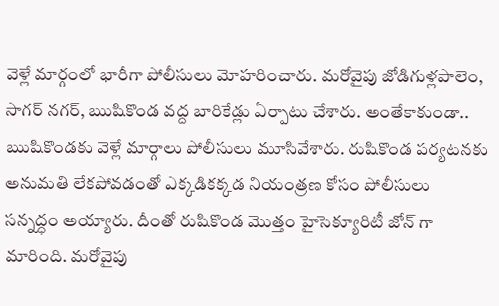వెళ్లే మార్గంలో భారీగా పోలీసులు మోహరించారు. మరోవైపు జోడిగుళ్లపాలెం, సాగర్ నగర్, ఋషికొండ వద్ద బారికేడ్లు ఏర్పాటు చేశారు. అంతేకాకుండా.. ఋషికొండకు వెళ్లే మార్గాలు పోలీసులు మూసివేశారు. రుషికొండ పర్యటనకు అనుమతి లేకపోవడంతో ఎక్కడికక్కడ నియంత్రణ కోసం పోలీసులు సన్నద్ధం అయ్యారు. దీంతో రుషికొండ మొత్తం హైసెక్యూరిటీ జోన్ గా మారింది. మరోవైపు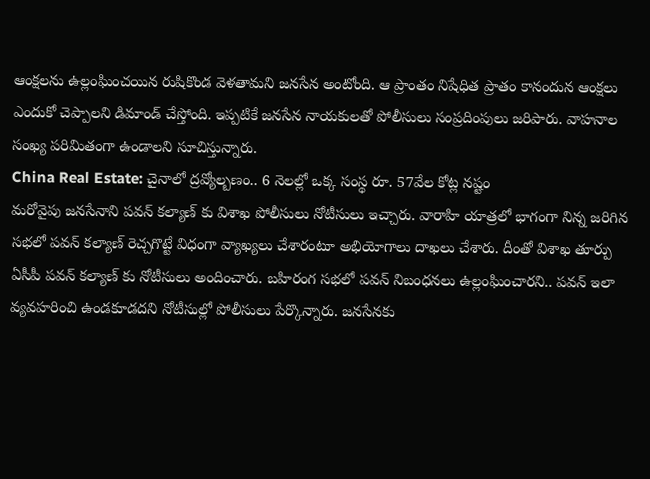ఆంక్షలను ఉల్లంఘించయిన రుషికొండ వెళతామని జనసేన అంటోంది. ఆ ప్రాంతం నిషేధిత ప్రాతం కానందున ఆంక్షలు ఎందుకో చెప్పాలని డిమాండ్ చేస్తోంది. ఇప్పటికే జనసేన నాయకులతో పోలీసులు సంప్రదింపులు జరిపారు. వాహనాల సంఖ్య పరిమితంగా ఉండాలని సూచిస్తున్నారు.
China Real Estate: చైనాలో ద్రవ్యోల్బణం.. 6 నెలల్లో ఒక్క సంస్థ రూ. 57వేల కోట్ల నష్టం
మరోవైపు జనసేనాని పవన్ కల్యాణ్ కు విశాఖ పోలీసులు నోటీసులు ఇచ్చారు. వారాహి యాత్రలో భాగంగా నిన్న జరిగిన సభలో పవన్ కల్యాణ్ రెచ్చగొట్టే విధంగా వ్యాఖ్యలు చేశారంటూ అభియోగాలు దాఖలు చేశారు. దీంతో విశాఖ తూర్పు ఏసీపీ పవన్ కల్యాణ్ కు నోటీసులు అందించారు. బహిరంగ సభలో పవన్ నిబంధనలు ఉల్లంఘించారని.. పవన్ ఇలా వ్యవహరించి ఉండకూడదని నోటీసుల్లో పోలీసులు పేర్కొన్నారు. జనసేనకు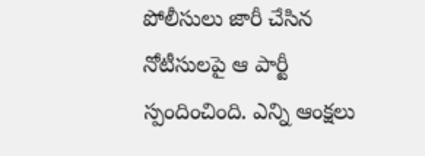పోలీసులు జారీ చేసిన నోటీసులపై ఆ పార్టీ స్పందించింది. ఎన్ని ఆంక్షలు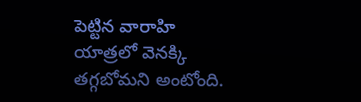పెట్టిన వారాహి యాత్రలో వెనక్కి తగ్గబోమని అంటోంది.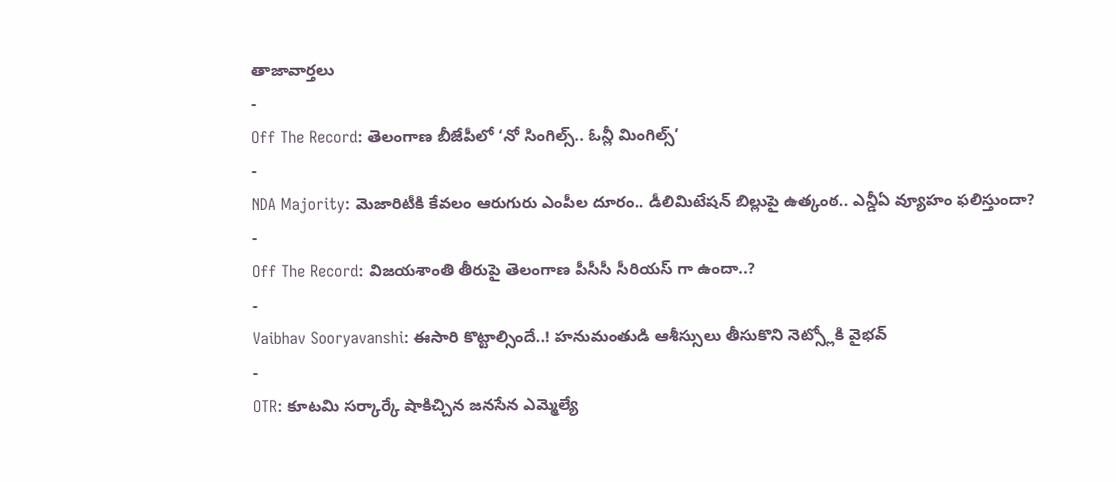తాజావార్తలు
-
Off The Record: తెలంగాణ బీజేపీలో ‘నో సింగిల్స్.. ఓన్లీ మింగిల్స్’
-
NDA Majority: మెజారిటీకి కేవలం ఆరుగురు ఎంపీల దూరం.. డీలిమిటేషన్ బిల్లుపై ఉత్కంఠ.. ఎన్డీఏ వ్యూహం ఫలిస్తుందా?
-
Off The Record: విజయశాంతి తీరుపై తెలంగాణ పీసీసీ సీరియస్ గా ఉందా..?
-
Vaibhav Sooryavanshi: ఈసారి కొట్టాల్సిందే..! హనుమంతుడి ఆశీస్సులు తీసుకొని నెట్స్లోకి వైభవ్
-
OTR: కూటమి సర్కార్కే షాకిచ్చిన జనసేన ఎమ్మెల్యే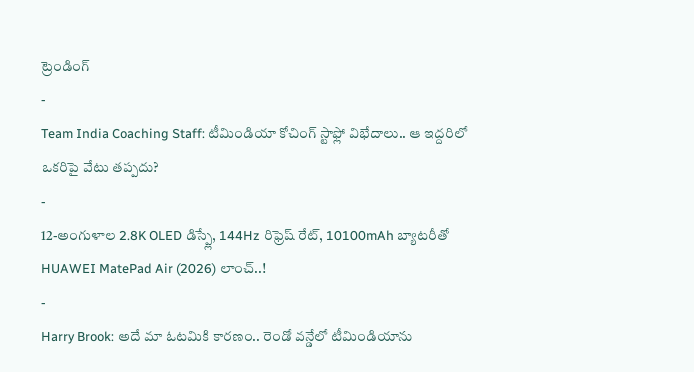ట్రెండింగ్
-
Team India Coaching Staff: టీమిండియా కోచింగ్ స్టాఫ్లో విభేదాలు.. ఆ ఇద్దరిలో ఒకరిపై వేటు తప్పదు?
-
12-అంగుళాల 2.8K OLED డిస్ప్లే, 144Hz రిఫ్రెష్ రేట్, 10100mAh బ్యాటరీతో HUAWEI MatePad Air (2026) లాంచ్..!
-
Harry Brook: అదే మా ఓటమికి కారణం.. రెండో వన్డేలో టీమిండియాను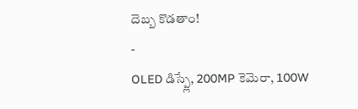దెబ్బ కొడతాం!
-
OLED డిస్ప్లే, 200MP కెమెరా, 100W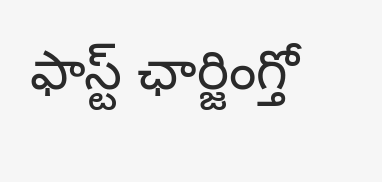ఫాస్ట్ ఛార్జింగ్తో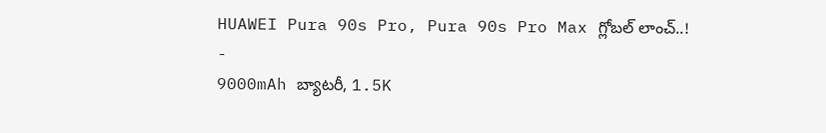HUAWEI Pura 90s Pro, Pura 90s Pro Max గ్లోబల్ లాంచ్..!
-
9000mAh బ్యాటరీ, 1.5K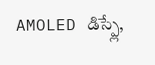AMOLED డిస్ప్లే,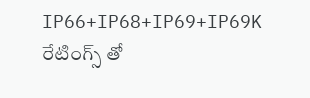IP66+IP68+IP69+IP69K రేటింగ్స్ తో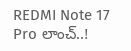REDMI Note 17 Pro లాంచ్..!